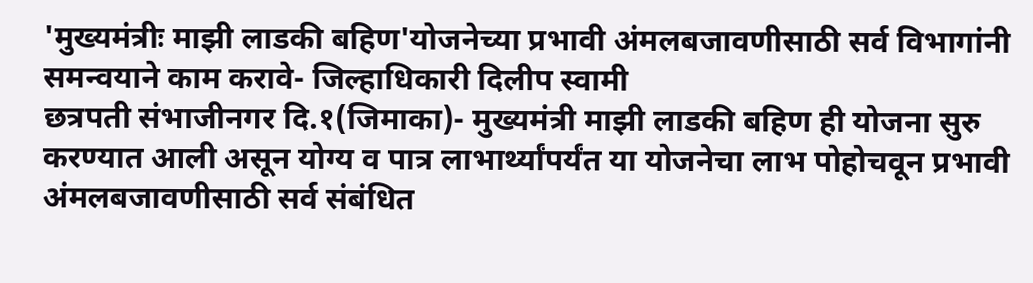'मुख्यमंत्रीः माझी लाडकी बहिण'योजनेच्या प्रभावी अंमलबजावणीसाठी सर्व विभागांनी समन्वयाने काम करावे- जिल्हाधिकारी दिलीप स्वामी
छत्रपती संभाजीनगर दि.१(जिमाका)- मुख्यमंत्री माझी लाडकी बहिण ही योजना सुरु करण्यात आली असून योग्य व पात्र लाभार्थ्यांपर्यंत या योजनेचा लाभ पोहोचवून प्रभावी अंमलबजावणीसाठी सर्व संबंधित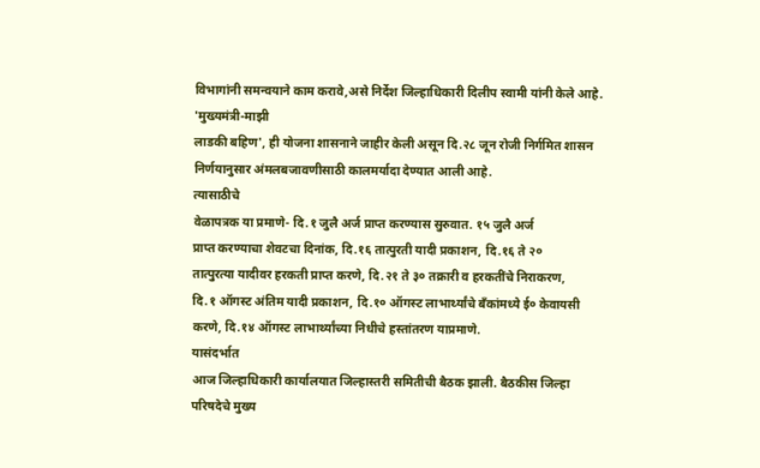विभागांनी समन्वयाने काम करावे,असे निर्देश जिल्हाधिकारी दिलीप स्वामी यांनी केले आहे.
'मुख्यमंत्री-माझी
लाडकी बहिण', ही योजना शासनाने जाहीर केली असून दि.२८ जून रोजी निर्गमित शासन
निर्णयानुसार अंमलबजावणीसाठी कालमर्यादा देण्यात आली आहे.
त्यासाठीचे
वेळापत्रक या प्रमाणे- दि.१ जुलै अर्ज प्राप्त करण्यास सुरुवात. १५ जुलै अर्ज
प्राप्त करण्याचा शेवटचा दिनांक, दि.१६ तात्पुरती यादी प्रकाशन, दि.१६ ते २०
तात्पुरत्या यादीवर हरकती प्राप्त करणे, दि.२१ ते ३० तक्रारी व हरकतींचे निराकरण,
दि.१ ऑगस्ट अंतिम यादी प्रकाशन, दि.१० ऑगस्ट लाभार्थ्यांचे बॅंकांमध्ये ई० केवायसी
करणे, दि.१४ ऑगस्ट लाभार्थ्यांच्या निधीचे हस्तांतरण याप्रमाणे.
यासंदर्भात
आज जिल्हाधिकारी कार्यालयात जिल्हास्तरी समितीची बैठक झाली. बैठकीस जिल्हा
परिषदेचे मुख्य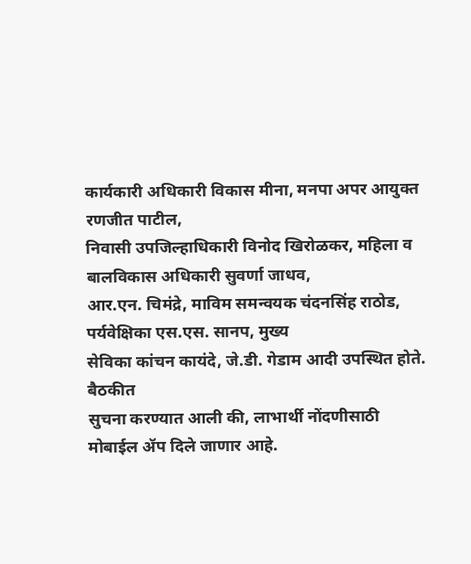कार्यकारी अधिकारी विकास मीना, मनपा अपर आयुक्त रणजीत पाटील,
निवासी उपजिल्हाधिकारी विनोद खिरोळकर, महिला व बालविकास अधिकारी सुवर्णा जाधव,
आर.एन. चिमंद्रे, माविम समन्वयक चंदनसिंह राठोड, पर्यवेक्षिका एस.एस. सानप, मुख्य
सेविका कांचन कायंदे, जे.डी. गेडाम आदी उपस्थित होते.
बैठकीत
सुचना करण्यात आली की, लाभार्थी नोंदणीसाठी मोबाईल ॲप दिले जाणार आहे.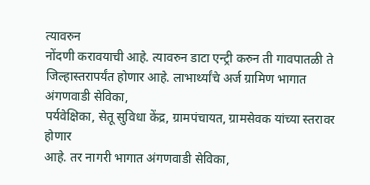त्यावरुन
नोंदणी करावयाची आहे. त्यावरुन डाटा एन्ट्री करुन ती गावपातळी ते
जिल्हास्तरापर्यंत होणार आहे. लाभार्थ्यांचे अर्ज ग्रामिण भागात अंगणवाडी सेविका,
पर्यवेक्षिका, सेतू सुविधा केंद्र, ग्रामपंचायत, ग्रामसेवक यांच्या स्तरावर होणार
आहे. तर नागरी भागात अंगणवाडी सेविका,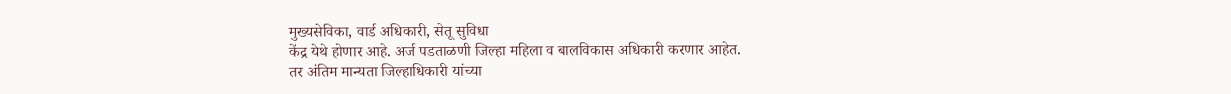मुख्यसेविका, वार्ड अधिकारी, सेतू सुविधा
केंद्र येथे होणार आहे. अर्ज पडताळणी जिल्हा महिला व बालविकास अधिकारी करणार आहेत.
तर अंतिम मान्यता जिल्हाधिकारी यांच्या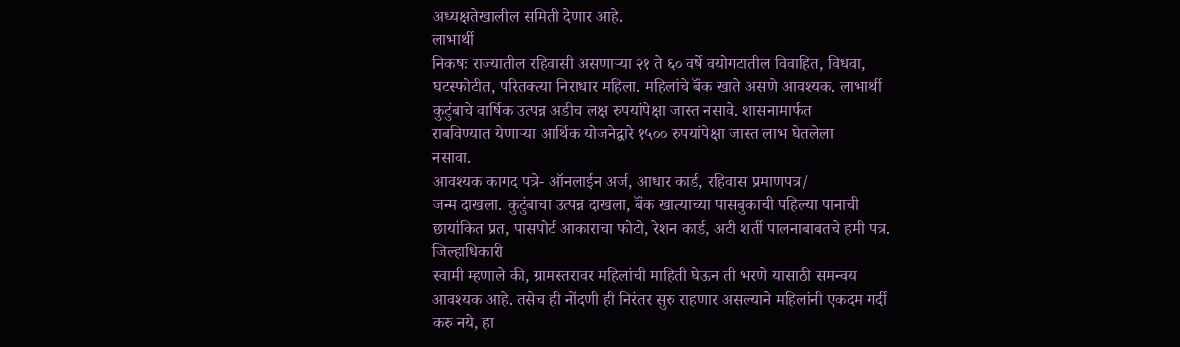अध्यक्षतेखालील समिती देणार आहे.
लाभार्थी
निकषः राज्यातील रहिवासी असणाऱ्या २१ ते ६० वर्षे वयोगटातील विवाहित, विधवा,
घटस्फोटीत, परितक्त्या निराधार महिला. महिलांचे बॅंक खाते असणे आवश्यक. लाभार्थी
कुटुंबाचे वार्षिक उत्पन्न अडीच लक्ष रुपयांपेक्षा जास्त नसावे. शासनामार्फत
राबविण्यात येणाऱ्या आर्थिक योजनेद्वारे १५०० रुपयांपेक्षा जास्त लाभ घेतलेला
नसावा.
आवश्यक कागद पत्रे- ऑनलाईन अर्ज, आधार कार्ड, रहिवास प्रमाणपत्र/
जन्म दाखला. कुटुंबाचा उत्पन्न दाखला, बॅंक खात्याच्या पासबुकाची पहिल्या पानाची
छायांकित प्रत, पासपोर्ट आकाराचा फोटो, रेशन कार्ड, अटी शर्ती पालनाबाबतचे हमी पत्र.
जिल्हाधिकारी
स्वामी म्हणाले की, ग्रामस्तरावर महिलांची माहिती घेऊन ती भरणे यासाठी समन्वय
आवश्यक आहे. तसेच ही नोंदणी ही निरंतर सुरु राहणार असल्याने महिलांनी एकदम गर्दी
करु नये, हा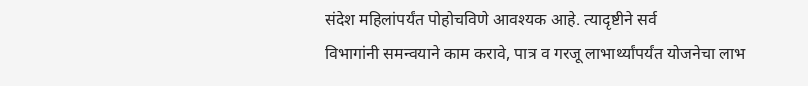संदेश महिलांपर्यंत पोहोचविणे आवश्यक आहे. त्यादृष्टीने सर्व
विभागांनी समन्वयाने काम करावे, पात्र व गरजू लाभार्थ्यांपर्यंत योजनेचा लाभ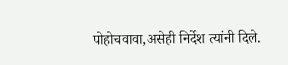पोहोचवावा,असेही निर्देश त्यांनी दिले.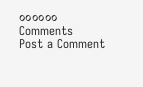००००००
Comments
Post a Comment